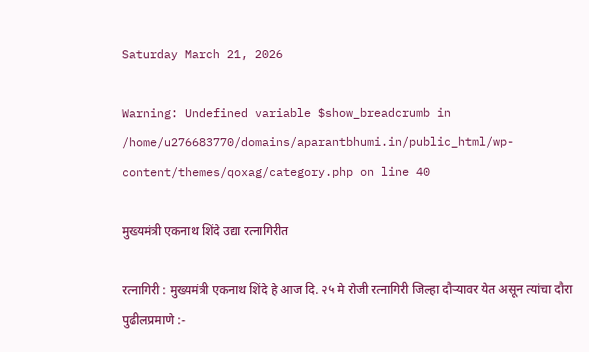Saturday March 21, 2026

Warning: Undefined variable $show_breadcrumb in /home/u276683770/domains/aparantbhumi.in/public_html/wp-content/themes/qoxag/category.php on line 40

मुख्यमंत्री एकनाथ शिंदे उद्या रत्नागिरीत

रत्नागिरी : मुख्यमंत्री एकनाथ शिंदे हे आज दि. २५ मे रोजी रत्नागिरी जिल्हा दौऱ्यावर येत असून त्यांचा दौरा पुढीलप्रमाणे :-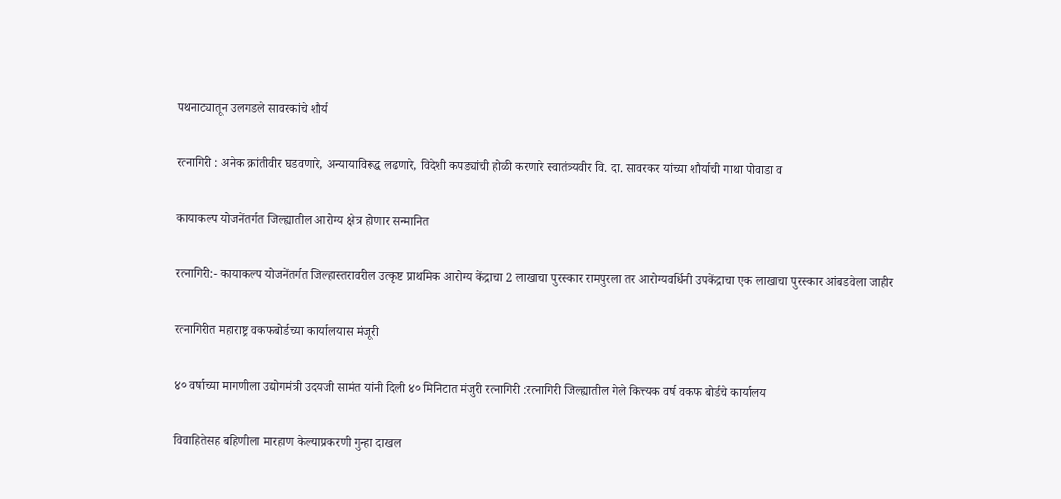पथनाट्यातून उलगडले सावरकांचे शौर्य

रत्नागिरी : अनेक क्रांतीवीर घडवणारे, अन्यायाविरूद्ध लढणारे, विदेशी कपड्यांची होळी करणारे स्वातंत्र्यवीर वि. दा. सावरकर यांच्या शौर्याची गाथा पोवाडा व

कायाकल्प योजनेंतर्गत जिल्ह्यातील आरोग्य क्षेत्र होणार सन्मानित

रत्नागिरी:- कायाकल्प योजनेंतर्गत जिल्हास्तरावरील उत्कृष्ट प्राथमिक आरोग्य केंद्राचा 2 लाखाचा पुरस्कार रामपुरला तर आरोग्यवर्धिनी उपकेंद्राचा एक लाखाचा पुरस्कार आंबडवेला जाहीर

रत्नागिरीत महाराष्ट्र वकफबोर्डच्या कार्यालयास मंजूरी

४० वर्षाच्या मागणीला उद्योगमंत्री उदयजी सामंत यांनी दिली ४० मिनिटात मंजुरी रत्नागिरी :रत्नागिरी जिल्ह्यातील गेले कित्त्यक वर्ष वकफ बोर्डचे कार्यालय

विवाहितेसह बहिणीला मारहाण केल्याप्रकरणी गुन्हा दाखल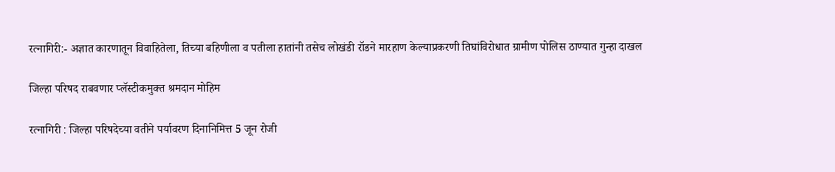रत्नागिरी:- अज्ञात कारणातून विवाहितेला, तिच्या बहिणीला व पतीला हातांनी तसेच लोखंडी रॉडने मारहाण केल्याप्रकरणी तिघांविरोधात ग्रामीण पोलिस ठाण्यात गुन्हा दाखल

जिल्हा परिषद राबवणार प्लॅस्टीकमुक्त श्रमदान मोहिम

रत्नागिरी : जिल्हा परिषदेच्या वतीने पर्यावरण दिनानिमित्त 5 जून रोजी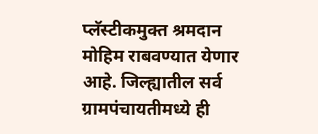प्लॅस्टीकमुक्त श्रमदान मोहिम राबवण्यात येणार आहे. जिल्ह्यातील सर्व ग्रामपंचायतीमध्ये ही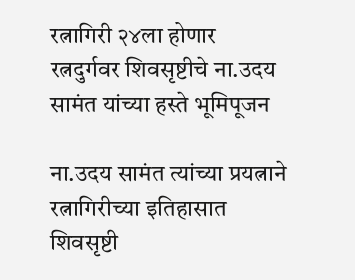रत्नागिरी २४ला होणार रत्नदुर्गवर शिवसृष्टीचे ना.उदय सामंत यांच्या हस्ते भूमिपूजन

ना.उदय सामंत त्यांच्या प्रयत्नाने रत्नागिरीच्या इतिहासात शिवसृष्टी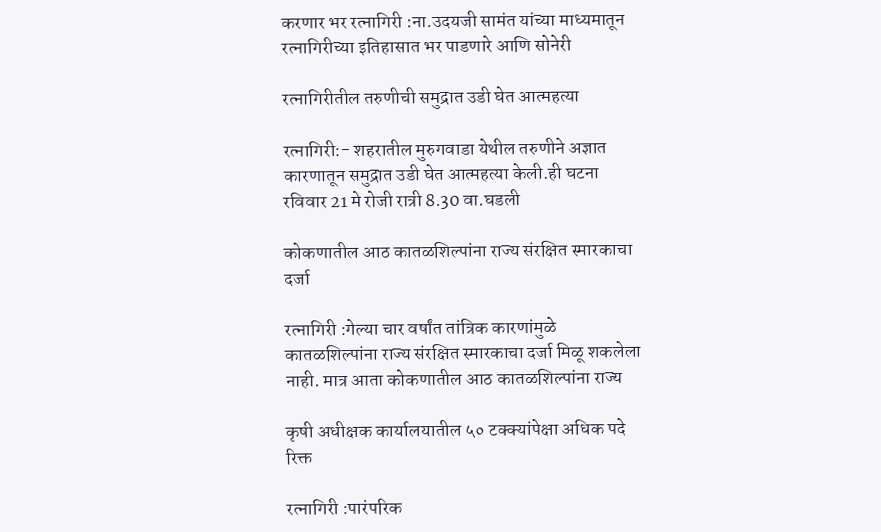करणार भर रत्नागिरी :ना.उदयजी सामंत यांच्या माध्यमातून रत्नागिरीच्या इतिहासात भर पाडणारे आणि सोनेरी

रत्नागिरीतील तरुणीची समुद्रात उडी घेत आत्महत्या

रत्नागिरी:- शहरातील मुरुगवाडा येथील तरुणीने अज्ञात कारणातून समुद्रात उडी घेत आत्महत्या केली.ही घटना रविवार 21 मे रोजी रात्री 8.30 वा.घडली

कोकणातील आठ कातळशिल्पांना राज्य संरक्षित स्मारकाचा दर्जा

रत्नागिरी :गेल्या चार वर्षांत तांत्रिक कारणांमुळे कातळशिल्पांना राज्य संरक्षित स्मारकाचा दर्जा मिळू शकलेला नाही. मात्र आता कोकणातील आठ कातळशिल्पांना राज्य

कृषी अधीक्षक कार्यालयातील ५० टक्क्यांपेक्षा अधिक पदे रिक्त

रत्नागिरी :पारंपरिक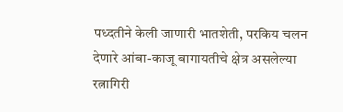पध्दतीने केली जाणारी भातशेती, परकिय चलन देणारे आंबा-काजू बागायतीचे क्षेत्र असलेल्या रत्नागिरी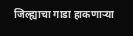जिल्ह्याचा गाडा हाकणार्‍या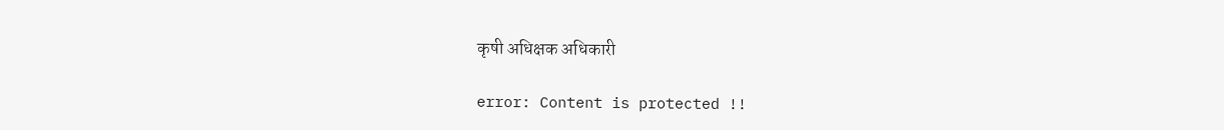कृषी अधिक्षक अधिकारी

error: Content is protected !!